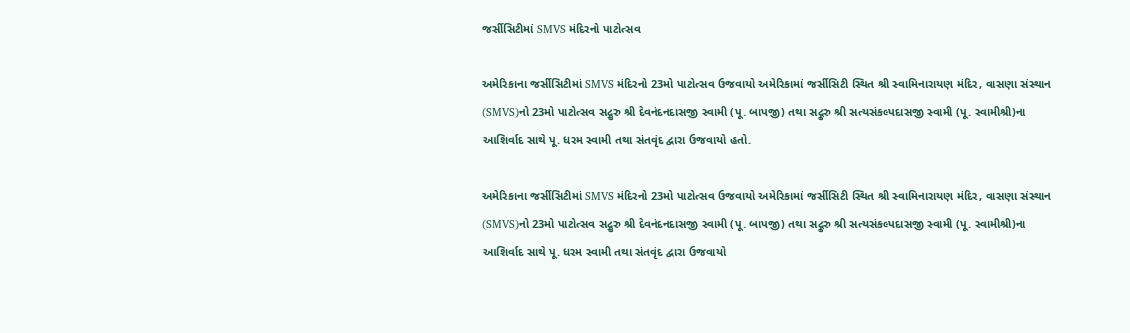જર્સીસિટીમાં SMVS મંદિરનો પાટોત્સવ

અમેરિકાના જર્સીસિટીમાં SMVS મંદિરનો 23મો પાટોત્સવ ઉજવાયો અમેરિકામાં જર્સીસિટી સ્થિત શ્રી સ્વામિનારાયણ મંદિર, વાસણા સંસ્થાન (SMVS)નો 23મો પાટોત્સવ સદ્ગુરુ શ્રી દેવનંદનદાસજી સ્વામી (પૂ. બાપજી) તથા સદ્ગુરુ શ્રી સત્યસંકલ્પદાસજી સ્વામી (પૂ. સ્વામીશ્રી)ના આશિર્વાદ સાથે પૂ. ધરમ સ્વામી તથા સંતવૃંદ દ્વારા ઉજવાયો હતો.

અમેરિકાના જર્સીસિટીમાં SMVS મંદિરનો 23મો પાટોત્સવ ઉજવાયો અમેરિકામાં જર્સીસિટી સ્થિત શ્રી સ્વામિનારાયણ મંદિર, વાસણા સંસ્થાન (SMVS)નો 23મો પાટોત્સવ સદ્ગુરુ શ્રી દેવનંદનદાસજી સ્વામી (પૂ. બાપજી) તથા સદ્ગુરુ શ્રી સત્યસંકલ્પદાસજી સ્વામી (પૂ. સ્વામીશ્રી)ના આશિર્વાદ સાથે પૂ. ધરમ સ્વામી તથા સંતવૃંદ દ્વારા ઉજવાયો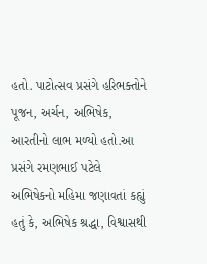હતો. પાટોત્સવ પ્રસંગે હરિભક્તોને પૂજન, અર્ચન, અભિષેક, આરતીનો લાભ મળ્યો હતો.આ પ્રસંગે રમણભાઈ પટેલે અભિષેકનો મહિમા જણાવતાં કહ્યું હતું કે, અભિષેક શ્રદ્ધા, વિશ્વાસથી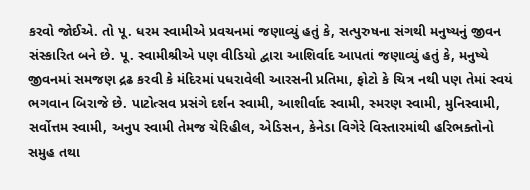કરવો જોઈએ. તો પૂ. ધરમ સ્વામીએ પ્રવચનમાં જણાવ્યું હતું કે, સત્પુરુષના સંગથી મનુષ્યનું જીવન સંસ્કારિત બને છે. પૂ. સ્વામીશ્રીએ પણ વીડિયો દ્વારા આશિર્વાદ આપતાં જણાવ્યું હતું કે, મનુષ્યે જીવનમાં સમજણ દ્રઢ કરવી કે મંદિરમાં પધરાવેલી આરસની પ્રતિમા, ફોટો કે ચિત્ર નથી પણ તેમાં સ્વયં ભગવાન બિરાજે છે. પાટોત્સવ પ્રસંગે દર્શન સ્વામી, આશીર્વાદ સ્વામી, સ્મરણ સ્વામી, મુનિસ્વામી, સર્વોત્તમ સ્વામી, અનુપ સ્વામી તેમજ ચેરિહીલ, એડિસન, કેનેડા વિગેરે વિસ્તારમાંથી હરિભક્તોનો સમુહ તથા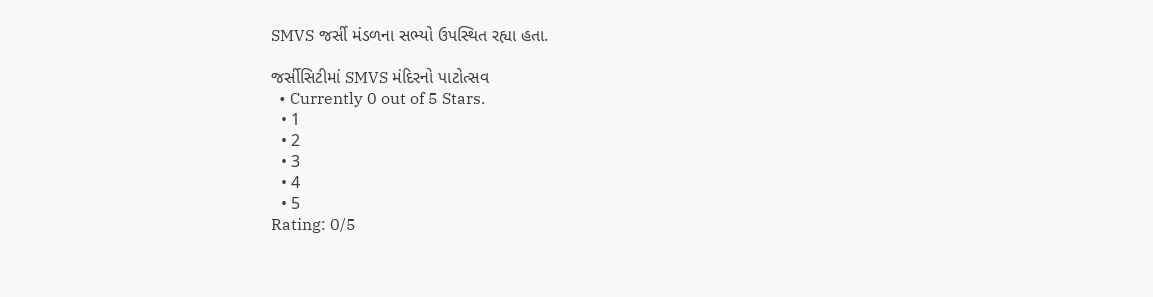SMVS જર્સી મંડળના સભ્યો ઉપસ્થિત રહ્યા હતા.

જર્સીસિટીમાં SMVS મંદિરનો પાટોત્સવ
  • Currently 0 out of 5 Stars.
  • 1
  • 2
  • 3
  • 4
  • 5
Rating: 0/5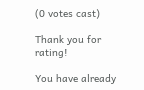(0 votes cast)

Thank you for rating!

You have already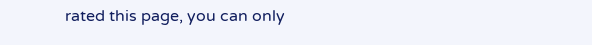rated this page, you can only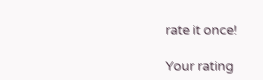rate it once!

Your rating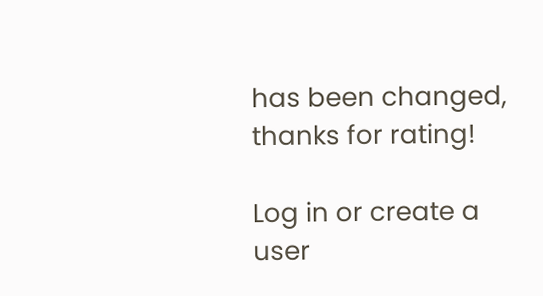has been changed, thanks for rating!

Log in or create a user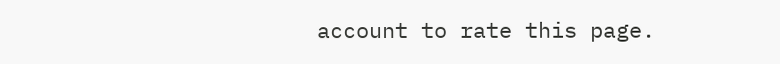account to rate this page.